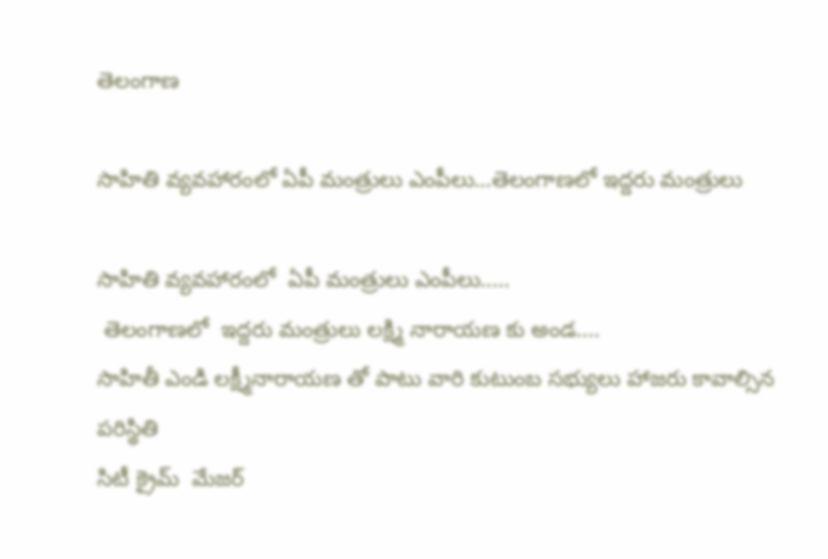తెలంగాణ

సాహితి వ్యవహారంలో ఏపీ మంత్రులు ఎంపీలు…తెలంగాణలో ఇద్దరు మంత్రులు

సాహితి వ్యవహారంలో  ఏపీ మంత్రులు ఎంపీలు.....
 తెలంగాణలో  ఇద్దరు మంత్రులు లక్ష్మి నారాయణ కు అండ....
సాహితీ ఎండి లక్ష్మీనారాయణ తో పాటు వారి కుటుంబ సభ్యులు హాజరు కావాల్సిన పరిస్థితి
సిటీ క్రైమ్  మేజర్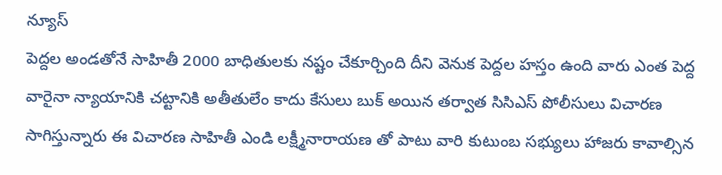న్యూస్
పెద్దల అండతోనే సాహితీ 2000 బాధితులకు నష్టం చేకూర్చింది దీని వెనుక పెద్దల హస్తం ఉంది వారు ఎంత పెద్ద వారైనా న్యాయానికి చట్టానికి అతీతులేం కాదు కేసులు బుక్ అయిన తర్వాత సిసిఎస్ పోలీసులు విచారణ సాగిస్తున్నారు ఈ విచారణ సాహితీ ఎండి లక్ష్మీనారాయణ తో పాటు వారి కుటుంబ సభ్యులు హాజరు కావాల్సిన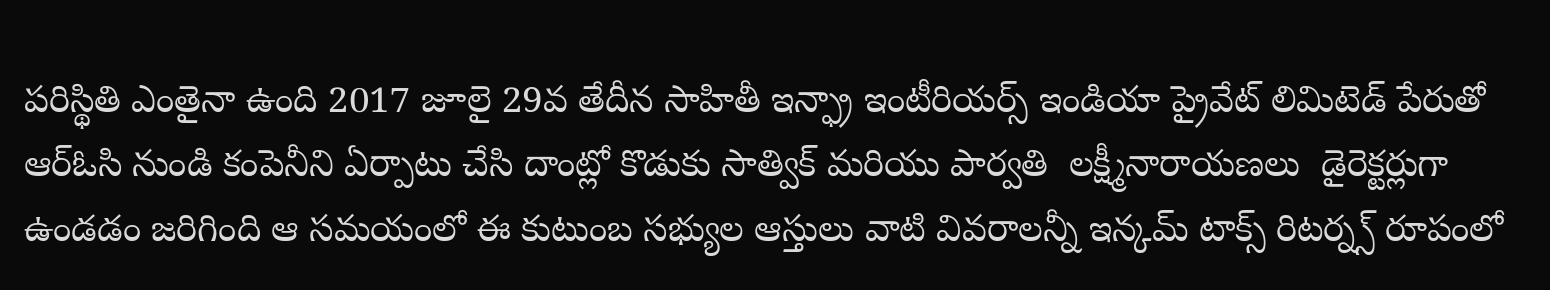పరిస్థితి ఎంతైనా ఉంది 2017 జూలై 29వ తేదీన సాహితీ ఇన్ఫ్రా ఇంటీరియర్స్ ఇండియా ప్రైవేట్ లిమిటెడ్ పేరుతో ఆర్ఓసి నుండి కంపెనీని ఏర్పాటు చేసి దాంట్లో కొడుకు సాత్విక్ మరియు పార్వతి  లక్ష్మీనారాయణలు  డైరెక్టర్లుగా ఉండడం జరిగింది ఆ సమయంలో ఈ కుటుంబ సభ్యుల ఆస్తులు వాటి వివరాలన్నీ ఇన్కమ్ టాక్స్ రిటర్న్స్ రూపంలో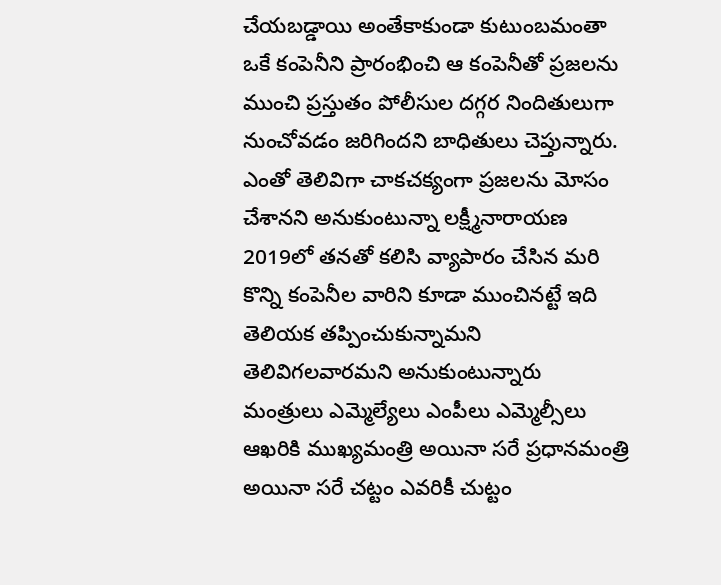చేయబడ్డాయి అంతేకాకుండా కుటుంబమంతా ఒకే కంపెనీని ప్రారంభించి ఆ కంపెనీతో ప్రజలను ముంచి ప్రస్తుతం పోలీసుల దగ్గర నిందితులుగా నుంచోవడం జరిగిందని బాధితులు చెప్తున్నారు. ఎంతో తెలివిగా చాకచక్యంగా ప్రజలను మోసం చేశానని అనుకుంటున్నా లక్ష్మీనారాయణ 2019లో తనతో కలిసి వ్యాపారం చేసిన మరి కొన్ని కంపెనీల వారిని కూడా ముంచినట్టే ఇది తెలియక తప్పించుకున్నామని తెలివిగలవారమని అనుకుంటున్నారు   మంత్రులు ఎమ్మెల్యేలు ఎంపీలు ఎమ్మెల్సీలు ఆఖరికి ముఖ్యమంత్రి అయినా సరే ప్రధానమంత్రి అయినా సరే చట్టం ఎవరికీ చుట్టం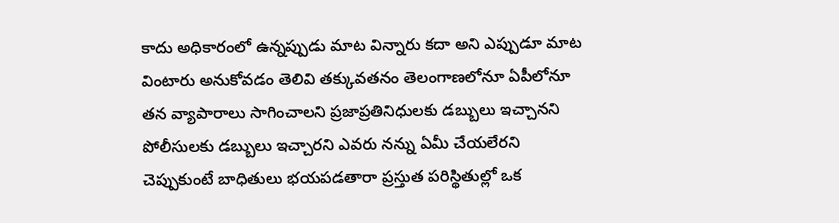కాదు అధికారంలో ఉన్నప్పుడు మాట విన్నారు కదా అని ఎప్పుడూ మాట వింటారు అనుకోవడం తెలివి తక్కువతనం తెలంగాణలోనూ ఏపీలోనూ తన వ్యాపారాలు సాగించాలని ప్రజాప్రతినిధులకు డబ్బులు ఇచ్చానని పోలీసులకు డబ్బులు ఇచ్చారని ఎవరు నన్ను ఏమీ చేయలేరని చెప్పుకుంటే బాధితులు భయపడతారా ప్రస్తుత పరిస్థితుల్లో ఒక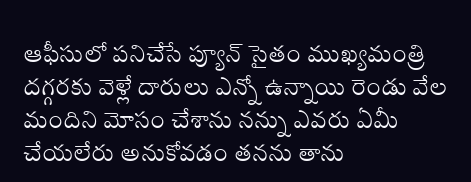ఆఫీసులో పనిచేసే ప్యూన్ సైతం ముఖ్యమంత్రి దగ్గరకు వెళ్లే దారులు ఎన్నో ఉన్నాయి రెండు వేల మందిని మోసం చేశాను నన్ను ఎవరు ఏమీ చేయలేరు అనుకోవడం తనను తాను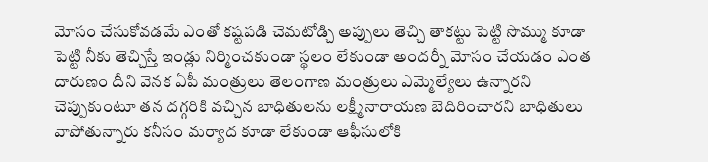మోసం చేసుకోవడమే ఎంతో కష్టపడి చెమటోడ్చి అప్పులు తెచ్చి తాకట్టు పెట్టి సొమ్ము కూడా పెట్టి నీకు తెచ్చిస్తే ఇండ్లు నిర్మించకుండా స్థలం లేకుండా అందర్నీ మోసం చేయడం ఎంత దారుణం దీని వెనక ఏపీ మంత్రులు తెలంగాణ మంత్రులు ఎమ్మెల్యేలు ఉన్నారని చెప్పుకుంటూ తన దగ్గరికి వచ్చిన బాధితులను లక్ష్మీనారాయణ బెదిరించారని బాధితులు వాపోతున్నారు కనీసం మర్యాద కూడా లేకుండా ఆఫీసులోకి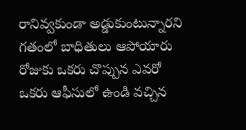రానివ్వకుండా అడ్డుకుంటున్నారని గతంలో బాధితులు ఆపోయారు రోజుకు ఒకరు చొప్పున ఎవరో ఒకరు ఆఫీసులో ఉండి వచ్చిన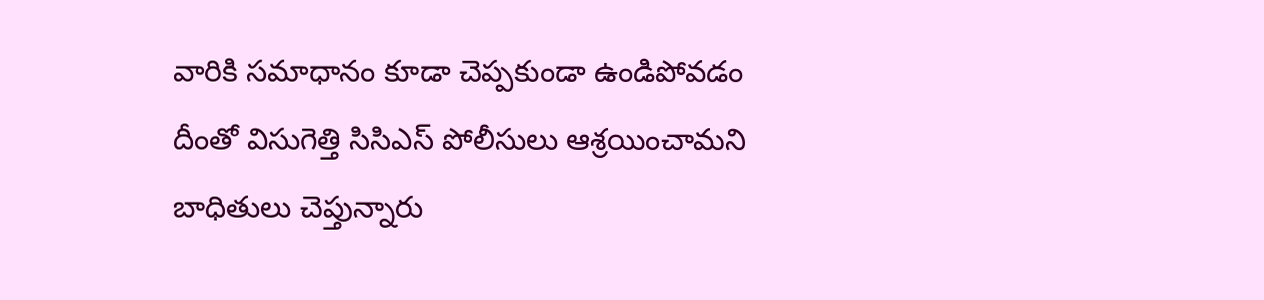వారికి సమాధానం కూడా చెప్పకుండా ఉండిపోవడం దీంతో విసుగెత్తి సిసిఎస్ పోలీసులు ఆశ్రయించామని బాధితులు చెప్తున్నారు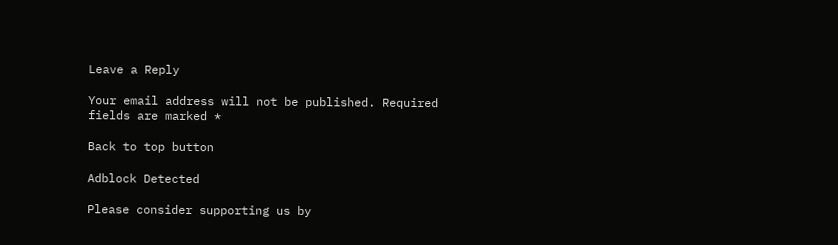Leave a Reply

Your email address will not be published. Required fields are marked *

Back to top button

Adblock Detected

Please consider supporting us by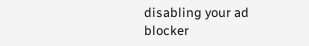disabling your ad blocker